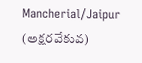Mancherial/Jaipur (అక్షరవేకువ)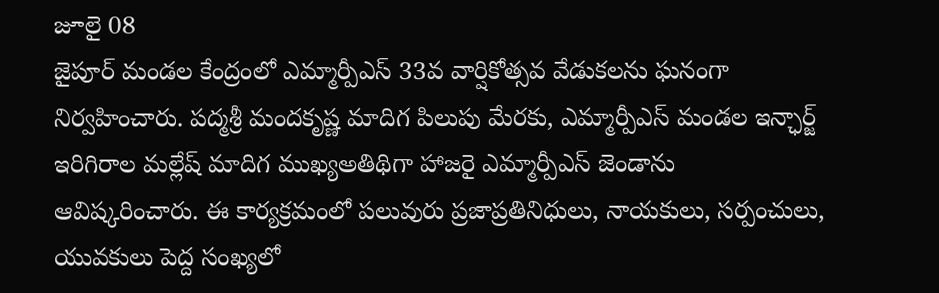జూలై 08
జైపూర్ మండల కేంద్రంలో ఎమ్మార్పీఎస్ 33వ వార్షికోత్సవ వేడుకలను ఘనంగా నిర్వహించారు. పద్మశ్రీ మందకృష్ణ మాదిగ పిలుపు మేరకు, ఎమ్మార్పీఎస్ మండల ఇన్ఛార్జ్ ఇరిగిరాల మల్లేష్ మాదిగ ముఖ్యఅతిథిగా హాజరై ఎమ్మార్పీఎస్ జెండాను ఆవిష్కరించారు. ఈ కార్యక్రమంలో పలువురు ప్రజాప్రతినిధులు, నాయకులు, సర్పంచులు, యువకులు పెద్ద సంఖ్యలో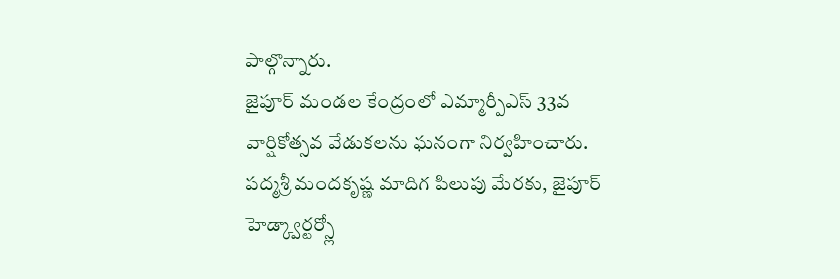పాల్గొన్నారు.
జైపూర్ మండల కేంద్రంలో ఎమ్మార్పీఎస్ 33వ వార్షికోత్సవ వేడుకలను ఘనంగా నిర్వహించారు. పద్మశ్రీ మందకృష్ణ మాదిగ పిలుపు మేరకు, జైపూర్ హెడ్క్వార్టర్స్లో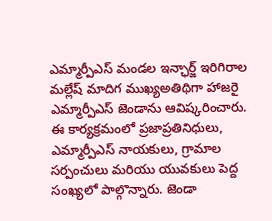ఎమ్మార్పీఎస్ మండల ఇన్ఛార్జ్ ఇరిగిరాల మల్లేష్ మాదిగ ముఖ్యఅతిథిగా హాజరై ఎమ్మార్పీఎస్ జెండాను ఆవిష్కరించారు.
ఈ కార్యక్రమంలో ప్రజాప్రతినిధులు, ఎమ్మార్పీఎస్ నాయకులు, గ్రామాల సర్పంచులు మరియు యువకులు పెద్ద సంఖ్యలో పాల్గొన్నారు. జెండా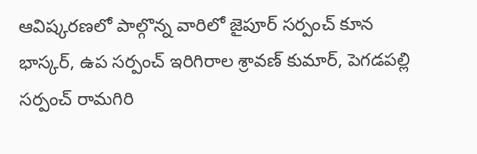ఆవిష్కరణలో పాల్గొన్న వారిలో జైపూర్ సర్పంచ్ కూన భాస్కర్, ఉప సర్పంచ్ ఇరిగిరాల శ్రావణ్ కుమార్, పెగడపల్లి సర్పంచ్ రామగిరి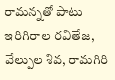రామన్నతో పాటు ఇరిగిరాల రవితేజ, వేల్పుల శివ, రామగిరి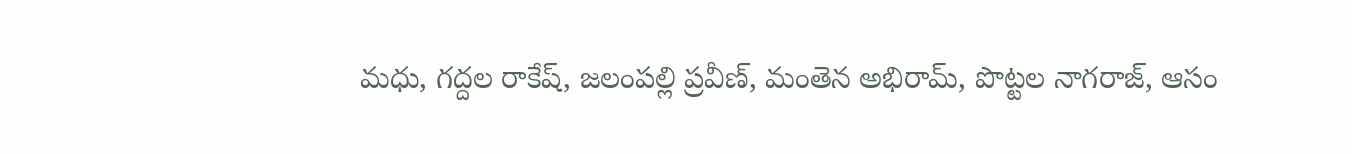మధు, గద్దల రాకేష్, జలంపల్లి ప్రవీణ్, మంతెన అభిరామ్, పొట్టల నాగరాజ్, ఆసం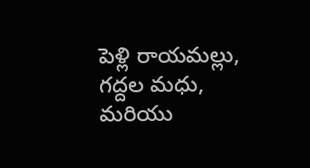పెళ్లి రాయమల్లు, గద్దల మధు, మరియు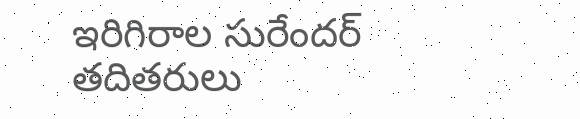ఇరిగిరాల సురేందర్ తదితరులు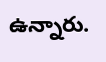ఉన్నారు.